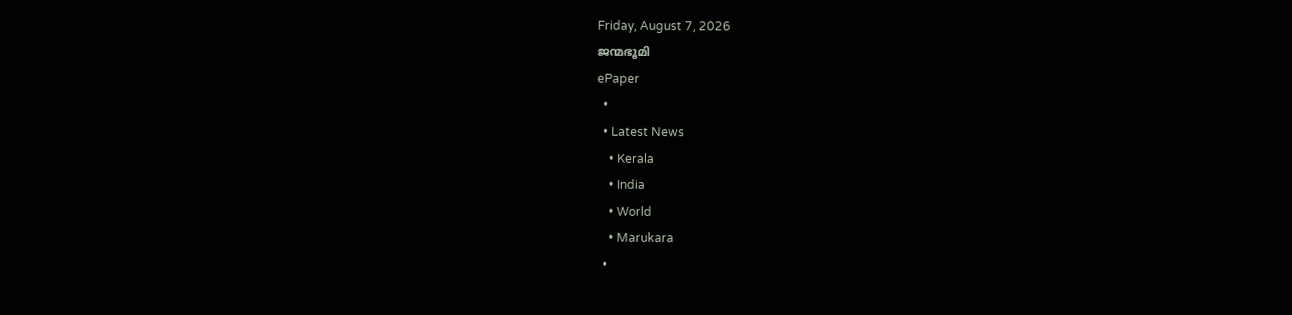Friday, August 7, 2026
ജന്മഭൂമി
ePaper
  •
  • Latest News
    • Kerala
    • India
    • World
    • Marukara
  •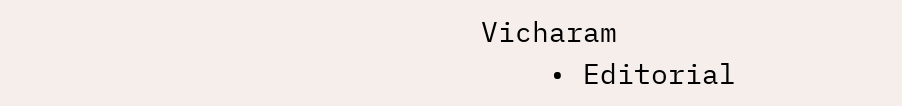Vicharam
    • Editorial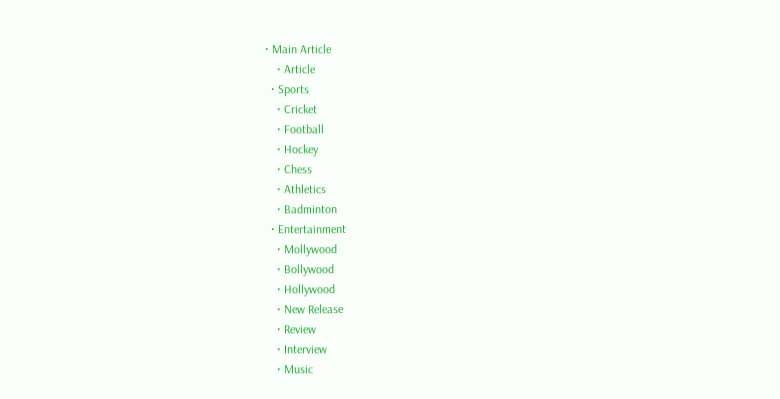• Main Article
    • Article
  • Sports
    • Cricket
    • Football
    • Hockey
    • Chess
    • Athletics
    • Badminton
  • Entertainment
    • Mollywood
    • Bollywood
    • Hollywood
    • New Release
    • Review
    • Interview
    • Music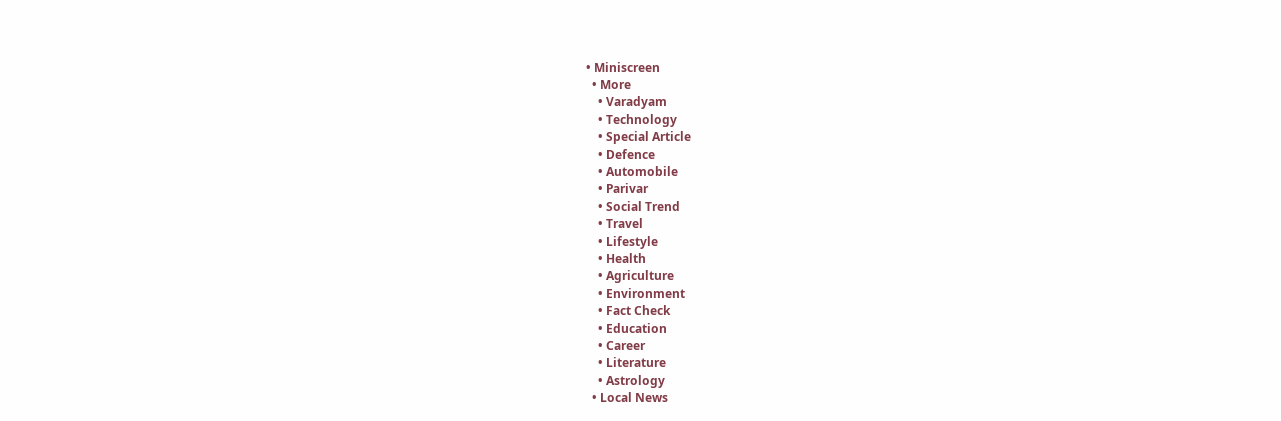• Miniscreen
  • More
    • Varadyam
    • Technology
    • Special Article
    • Defence
    • Automobile
    • Parivar
    • Social Trend
    • Travel
    • Lifestyle
    • Health
    • Agriculture
    • Environment
    • Fact Check
    • Education
    • Career
    • Literature
    • Astrology
  • Local News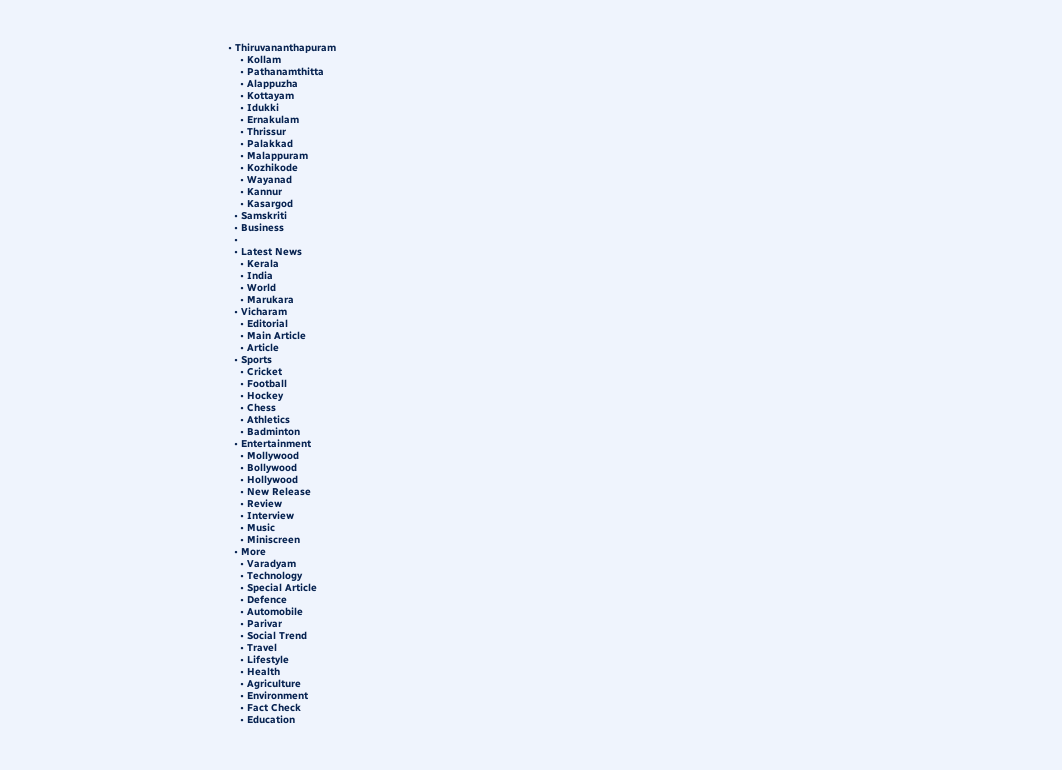• Thiruvananthapuram
    • Kollam
    • Pathanamthitta
    • Alappuzha
    • Kottayam
    • Idukki
    • Ernakulam
    • Thrissur
    • Palakkad
    • Malappuram
    • Kozhikode
    • Wayanad
    • Kannur
    • Kasargod
  • Samskriti
  • Business
  •
  • Latest News
    • Kerala
    • India
    • World
    • Marukara
  • Vicharam
    • Editorial
    • Main Article
    • Article
  • Sports
    • Cricket
    • Football
    • Hockey
    • Chess
    • Athletics
    • Badminton
  • Entertainment
    • Mollywood
    • Bollywood
    • Hollywood
    • New Release
    • Review
    • Interview
    • Music
    • Miniscreen
  • More
    • Varadyam
    • Technology
    • Special Article
    • Defence
    • Automobile
    • Parivar
    • Social Trend
    • Travel
    • Lifestyle
    • Health
    • Agriculture
    • Environment
    • Fact Check
    • Education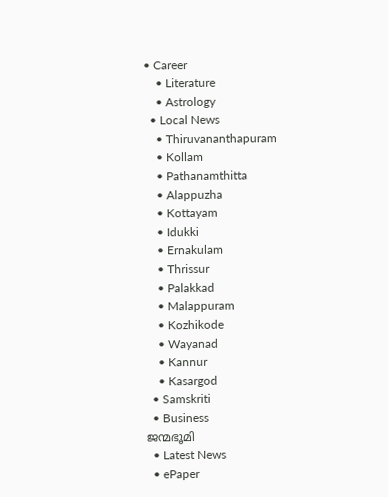• Career
    • Literature
    • Astrology
  • Local News
    • Thiruvananthapuram
    • Kollam
    • Pathanamthitta
    • Alappuzha
    • Kottayam
    • Idukki
    • Ernakulam
    • Thrissur
    • Palakkad
    • Malappuram
    • Kozhikode
    • Wayanad
    • Kannur
    • Kasargod
  • Samskriti
  • Business
ജന്മഭൂമി
  • Latest News
  • ePaper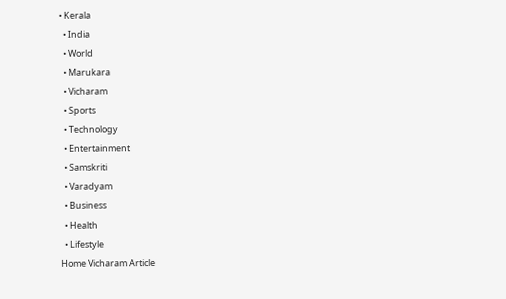• Kerala
  • India
  • World
  • Marukara
  • Vicharam
  • Sports
  • Technology
  • Entertainment
  • Samskriti
  • Varadyam
  • Business
  • Health
  • Lifestyle
Home Vicharam Article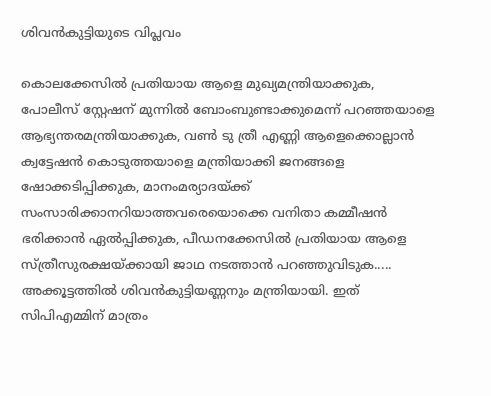ശിവന്‍കുട്ടിയുടെ വിപ്ലവം

കൊലക്കേസില്‍ പ്രതിയായ ആളെ മുഖ്യമന്ത്രിയാക്കുക, പോലീസ് സ്റ്റേഷന് മുന്നില്‍ ബോംബുണ്ടാക്കുമെന്ന് പറഞ്ഞയാളെ ആഭ്യന്തരമന്ത്രിയാക്കുക, വണ്‍ ടു ത്രീ എണ്ണി ആളെക്കൊല്ലാന്‍ ക്വട്ടേഷന്‍ കൊടുത്തയാളെ മന്ത്രിയാക്കി ജനങ്ങളെ ഷോക്കടിപ്പിക്കുക, മാനംമര്യാദയ്‌ക്ക് സംസാരിക്കാനറിയാത്തവരെയൊക്കെ വനിതാ കമ്മീഷന്‍ ഭരിക്കാന്‍ ഏല്‍പ്പിക്കുക, പീഡനക്കേസില്‍ പ്രതിയായ ആളെ സ്ത്രീസുരക്ഷയ്‌ക്കായി ജാഥ നടത്താന്‍ പറഞ്ഞുവിടുക..... അക്കൂട്ടത്തില്‍ ശിവന്‍കുട്ടിയണ്ണനും മന്ത്രിയായി. ഇത് സിപിഎമ്മിന് മാത്രം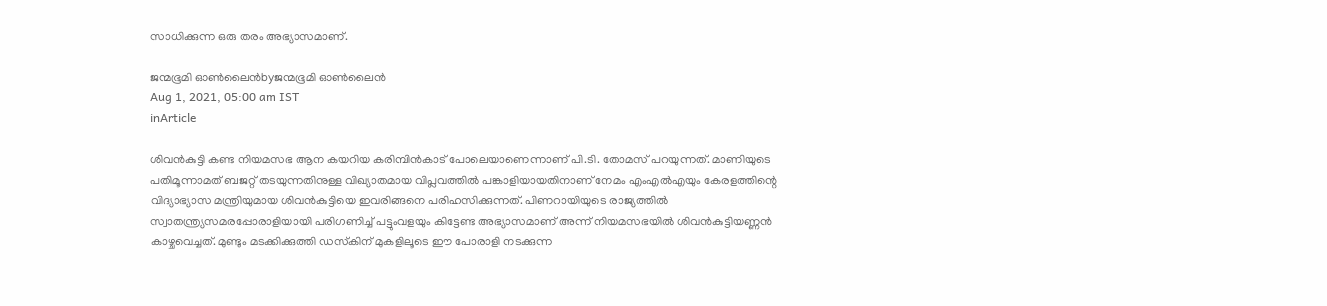സാധിക്കുന്ന ഒരു തരം അഭ്യാസമാണ്.

ജന്മഭൂമി ഓണ്‍ലൈന്‍byജന്മഭൂമി ഓണ്‍ലൈന്‍
Aug 1, 2021, 05:00 am IST
inArticle

ശിവന്‍കുട്ടി കണ്ട നിയമസഭ ആന കയറിയ കരിമ്പിന്‍കാട് പോലെയാണെന്നാണ് പി.ടി. തോമസ് പറയുന്നത്. മാണിയുടെ പതിമൂന്നാമത് ബജറ്റ് തടയുന്നതിനുള്ള വിഖ്യാതമായ വിപ്ലവത്തില്‍ പങ്കാളിയായതിനാണ് നേമം എംഎല്‍എയും കേരളത്തിന്റെ വിദ്യാഭ്യാസ മന്ത്രിയുമായ ശിവന്‍കുട്ടിയെ ഇവരിങ്ങനെ പരിഹസിക്കുന്നത്. പിണറായിയുടെ രാജ്യത്തില്‍ സ്വാതന്ത്ര്യസമരപ്പോരാളിയായി പരിഗണിച്ച് പട്ടുംവളയും കിട്ടേണ്ട അഭ്യാസമാണ് അന്ന് നിയമസഭയില്‍ ശിവന്‍കുട്ടിയണ്ണന്‍ കാഴ്ചവെച്ചത്. മുണ്ടും മടക്കിക്കുത്തി ഡസ്‌കിന് മുകളിലൂടെ ഈ പോരാളി നടക്കുന്ന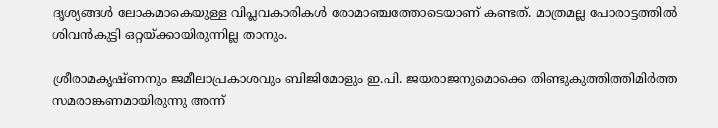ദൃശ്യങ്ങള്‍ ലോകമാകെയുള്ള വിപ്ലവകാരികള്‍ രോമാഞ്ചത്തോടെയാണ് കണ്ടത്. മാത്രമല്ല പോരാട്ടത്തില്‍ ശിവന്‍കുട്ടി ഒറ്റയ്‌ക്കായിരുന്നില്ല താനും.

ശ്രീരാമകൃഷ്ണനും ജമീലാപ്രകാശവും ബിജിമോളും ഇ.പി. ജയരാജനുമൊക്കെ തിണ്ടുകുത്തിത്തിമിര്‍ത്ത സമരാങ്കണമായിരുന്നു അന്ന്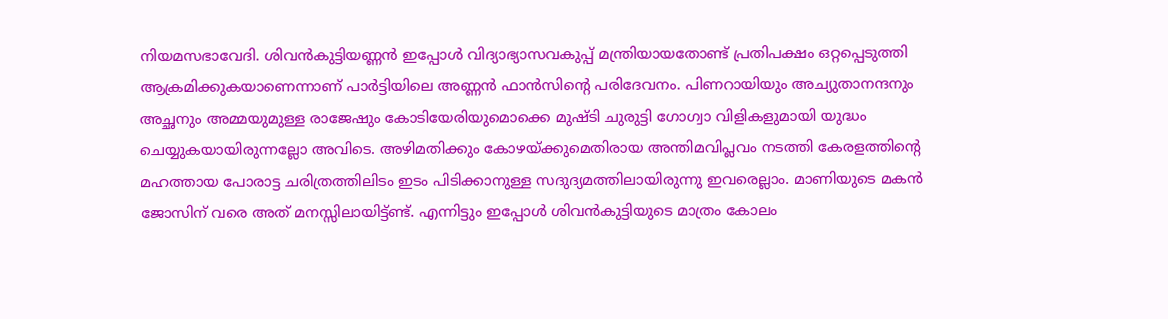നിയമസഭാവേദി. ശിവന്‍കുട്ടിയണ്ണന്‍ ഇപ്പോള്‍ വിദ്യാഭ്യാസവകുപ്പ് മന്ത്രിയായതോണ്ട് പ്രതിപക്ഷം ഒറ്റപ്പെടുത്തി ആക്രമിക്കുകയാണെന്നാണ് പാര്‍ട്ടിയിലെ അണ്ണന്‍ ഫാന്‍സിന്റെ പരിദേവനം. പിണറായിയും അച്യുതാനന്ദനും അച്ഛനും അമ്മയുമുള്ള രാജേഷും കോടിയേരിയുമൊക്കെ മുഷ്ടി ചുരുട്ടി ഗോഗ്വാ വിളികളുമായി യുദ്ധം ചെയ്യുകയായിരുന്നല്ലോ അവിടെ. അഴിമതിക്കും കോഴയ്‌ക്കുമെതിരായ അന്തിമവിപ്ലവം നടത്തി കേരളത്തിന്റെ മഹത്തായ പോരാട്ട ചരിത്രത്തിലിടം ഇടം പിടിക്കാനുള്ള സദുദ്യമത്തിലായിരുന്നു ഇവരെല്ലാം. മാണിയുടെ മകന്‍ ജോസിന് വരെ അത് മനസ്സിലായിട്ട്ണ്ട്. എന്നിട്ടും ഇപ്പോള്‍ ശിവന്‍കുട്ടിയുടെ മാത്രം കോലം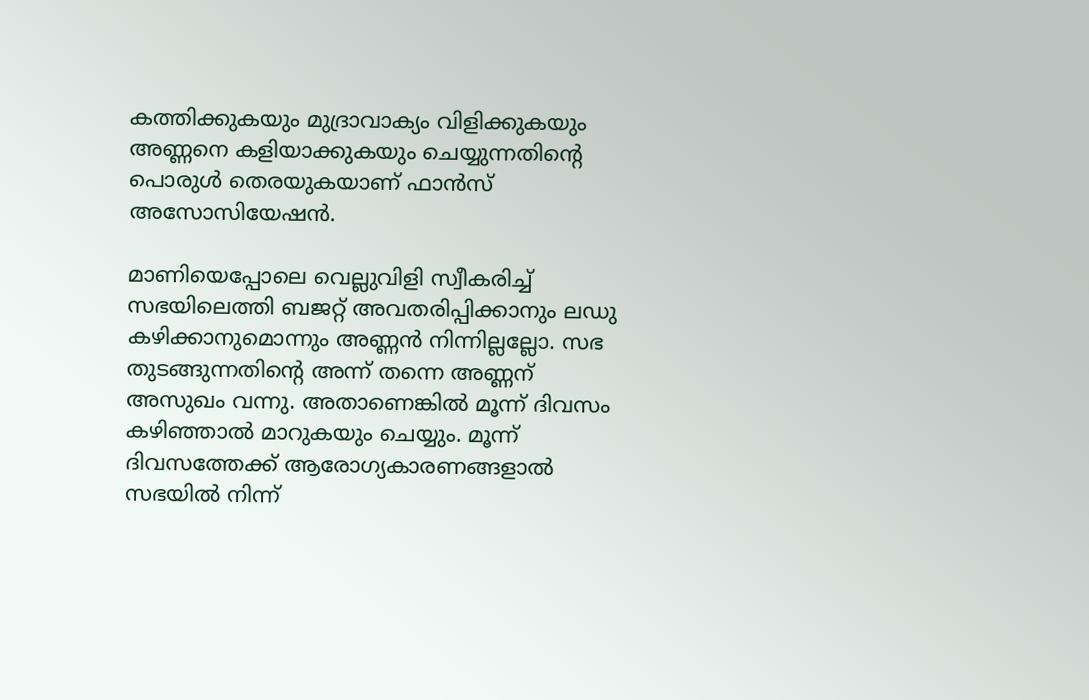കത്തിക്കുകയും മുദ്രാവാക്യം വിളിക്കുകയും അണ്ണനെ കളിയാക്കുകയും ചെയ്യുന്നതിന്റെ പൊരുള്‍ തെരയുകയാണ് ഫാന്‍സ് അസോസിയേഷന്‍.

മാണിയെപ്പോലെ വെല്ലുവിളി സ്വീകരിച്ച് സഭയിലെത്തി ബജറ്റ് അവതരിപ്പിക്കാനും ലഡു കഴിക്കാനുമൊന്നും അണ്ണന്‍ നിന്നില്ലല്ലോ. സഭ തുടങ്ങുന്നതിന്റെ അന്ന് തന്നെ അണ്ണന് അസുഖം വന്നു. അതാണെങ്കില്‍ മൂന്ന് ദിവസം കഴിഞ്ഞാല്‍ മാറുകയും ചെയ്യും. മൂന്ന് ദിവസത്തേക്ക് ആരോഗ്യകാരണങ്ങളാല്‍ സഭയില്‍ നിന്ന്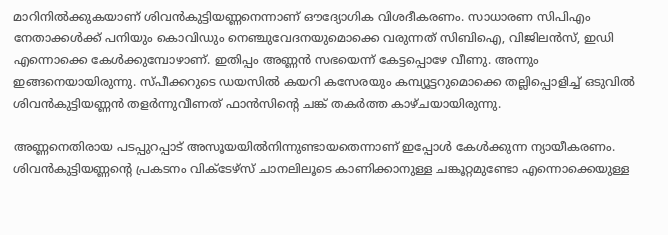മാറിനില്‍ക്കുകയാണ് ശിവന്‍കുട്ടിയണ്ണനെന്നാണ് ഔദ്യോഗിക വിശദീകരണം. സാധാരണ സിപിഎം നേതാക്കള്‍ക്ക് പനിയും കൊവിഡും നെഞ്ചുവേദനയുമൊക്കെ വരുന്നത് സിബിഐ, വിജിലന്‍സ്, ഇഡി എന്നൊക്കെ കേള്‍ക്കുമ്പോഴാണ്. ഇതിപ്പം അണ്ണന്‍ സഭയെന്ന് കേട്ടപ്പൊഴേ വീണു. അന്നും ഇങ്ങനെയായിരുന്നു. സ്പീക്കറുടെ ഡയസില്‍ കയറി കസേരയും കമ്പ്യൂട്ടറുമൊക്കെ തല്ലിപ്പൊളിച്ച് ഒടുവില്‍ ശിവന്‍കുട്ടിയണ്ണന്‍ തളര്‍ന്നുവീണത് ഫാന്‍സിന്റെ ചങ്ക് തകര്‍ത്ത കാഴ്ചയായിരുന്നു.

അണ്ണനെതിരായ പടപ്പുറപ്പാട് അസൂയയില്‍നിന്നുണ്ടായതെന്നാണ് ഇപ്പോള്‍ കേള്‍ക്കുന്ന ന്യായീകരണം. ശിവന്‍കുട്ടിയണ്ണന്റെ പ്രകടനം വിക്‌ടേഴ്‌സ് ചാനലിലൂടെ കാണിക്കാനുള്ള ചങ്കൂറ്റമുണ്ടോ എന്നൊക്കെയുള്ള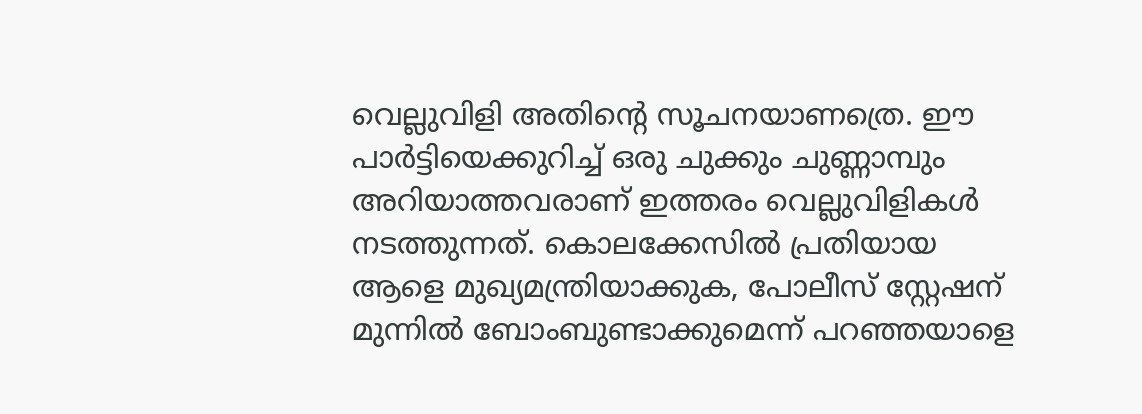വെല്ലുവിളി അതിന്റെ സൂചനയാണത്രെ. ഈ പാര്‍ട്ടിയെക്കുറിച്ച് ഒരു ചുക്കും ചുണ്ണാമ്പും അറിയാത്തവരാണ് ഇത്തരം വെല്ലുവിളികള്‍ നടത്തുന്നത്. കൊലക്കേസില്‍ പ്രതിയായ ആളെ മുഖ്യമന്ത്രിയാക്കുക, പോലീസ് സ്റ്റേഷന് മുന്നില്‍ ബോംബുണ്ടാക്കുമെന്ന് പറഞ്ഞയാളെ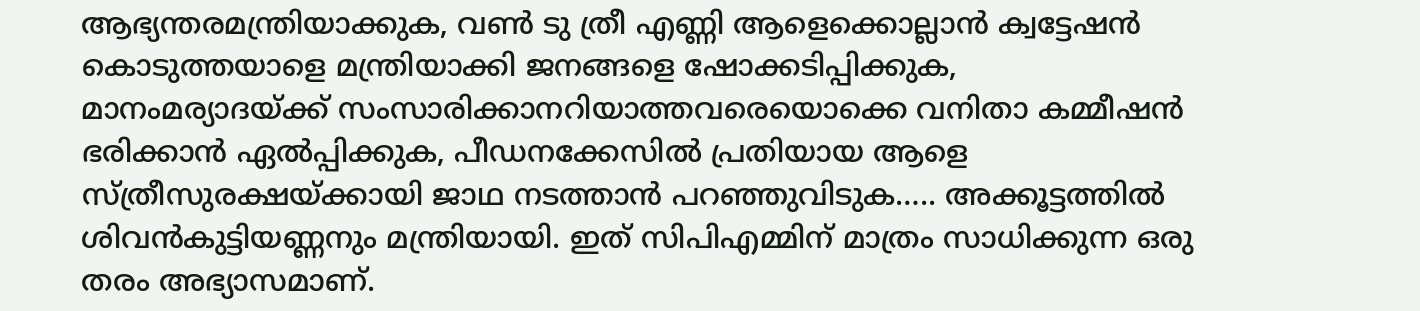ആഭ്യന്തരമന്ത്രിയാക്കുക, വണ്‍ ടു ത്രീ എണ്ണി ആളെക്കൊല്ലാന്‍ ക്വട്ടേഷന്‍ കൊടുത്തയാളെ മന്ത്രിയാക്കി ജനങ്ങളെ ഷോക്കടിപ്പിക്കുക, മാനംമര്യാദയ്‌ക്ക് സംസാരിക്കാനറിയാത്തവരെയൊക്കെ വനിതാ കമ്മീഷന്‍ ഭരിക്കാന്‍ ഏല്‍പ്പിക്കുക, പീഡനക്കേസില്‍ പ്രതിയായ ആളെ സ്ത്രീസുരക്ഷയ്‌ക്കായി ജാഥ നടത്താന്‍ പറഞ്ഞുവിടുക….. അക്കൂട്ടത്തില്‍ ശിവന്‍കുട്ടിയണ്ണനും മന്ത്രിയായി. ഇത് സിപിഎമ്മിന് മാത്രം സാധിക്കുന്ന ഒരു തരം അഭ്യാസമാണ്.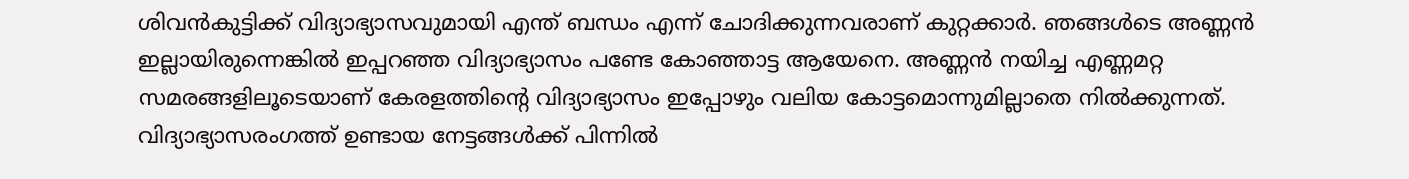ശിവന്‍കുട്ടിക്ക് വിദ്യാഭ്യാസവുമായി എന്ത് ബന്ധം എന്ന് ചോദിക്കുന്നവരാണ് കുറ്റക്കാര്‍. ഞങ്ങള്‍ടെ അണ്ണന്‍ ഇല്ലായിരുന്നെങ്കില്‍ ഇപ്പറഞ്ഞ വിദ്യാഭ്യാസം പണ്ടേ കോഞ്ഞാട്ട ആയേനെ. അണ്ണന്‍ നയിച്ച എണ്ണമറ്റ സമരങ്ങളിലൂടെയാണ് കേരളത്തിന്റെ വിദ്യാഭ്യാസം ഇപ്പോഴും വലിയ കോട്ടമൊന്നുമില്ലാതെ നില്‍ക്കുന്നത്. വിദ്യാഭ്യാസരംഗത്ത് ഉണ്ടായ നേട്ടങ്ങള്‍ക്ക് പിന്നില്‍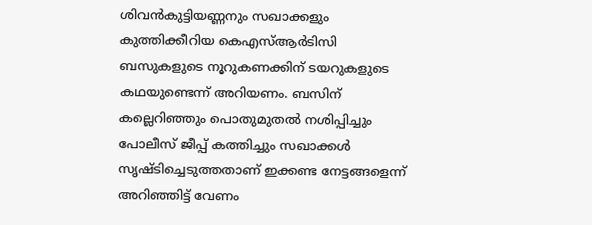ശിവന്‍കുട്ടിയണ്ണനും സഖാക്കളും കുത്തിക്കീറിയ കെഎസ്ആര്‍ടിസി ബസുകളുടെ നൂറുകണക്കിന് ടയറുകളുടെ കഥയുണ്ടെന്ന് അറിയണം. ബസിന് കല്ലെറിഞ്ഞും പൊതുമുതല്‍ നശിപ്പിച്ചും പോലീസ് ജീപ്പ് കത്തിച്ചും സഖാക്കള്‍ സൃഷ്ടിച്ചെടുത്തതാണ് ഇക്കണ്ട നേട്ടങ്ങളെന്ന് അറിഞ്ഞിട്ട് വേണം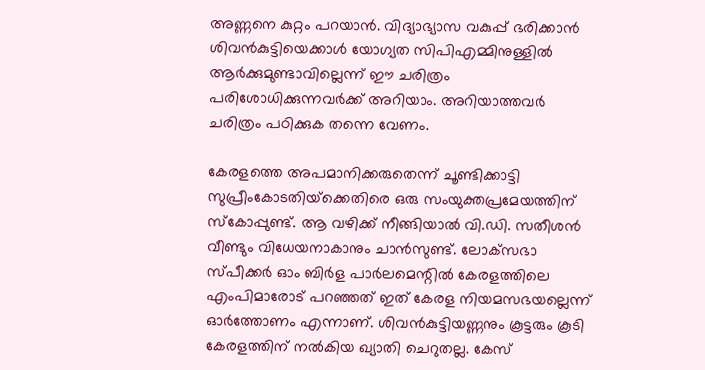അണ്ണനെ കുറ്റം പറയാന്‍. വിദ്യാഭ്യാസ വകുപ്പ് ഭരിക്കാന്‍ ശിവന്‍കുട്ടിയെക്കാള്‍ യോഗ്യത സിപിഎമ്മിനുള്ളില്‍ ആര്‍ക്കുമുണ്ടാവില്ലെന്ന് ഈ ചരിത്രം പരിശോധിക്കുന്നവര്‍ക്ക് അറിയാം. അറിയാത്തവര്‍ ചരിത്രം പഠിക്കുക തന്നെ വേണം.

കേരളത്തെ അപമാനിക്കരുതെന്ന് ചൂണ്ടിക്കാട്ടി സുപ്രീംകോടതിയ്‌ക്കെതിരെ ഒരു സംയുക്തപ്രമേയത്തിന് സ്‌കോപ്പുണ്ട്. ആ വഴിക്ക് നീങ്ങിയാല്‍ വി.ഡി. സതീശന്‍ വീണ്ടും വിധേയനാകാനും ചാന്‍സുണ്ട്. ലോക്‌സഭാ സ്പീക്കര്‍ ഓം ബിര്‍ള പാര്‍ലമെന്റില്‍ കേരളത്തിലെ എംപിമാരോട് പറഞ്ഞത് ഇത് കേരള നിയമസഭയല്ലെന്ന് ഓര്‍ത്തോണം എന്നാണ്. ശിവന്‍കുട്ടിയണ്ണനും കൂട്ടരും കൂടി കേരളത്തിന് നല്‍കിയ ഖ്യാതി ചെറുതല്ല. കേസ്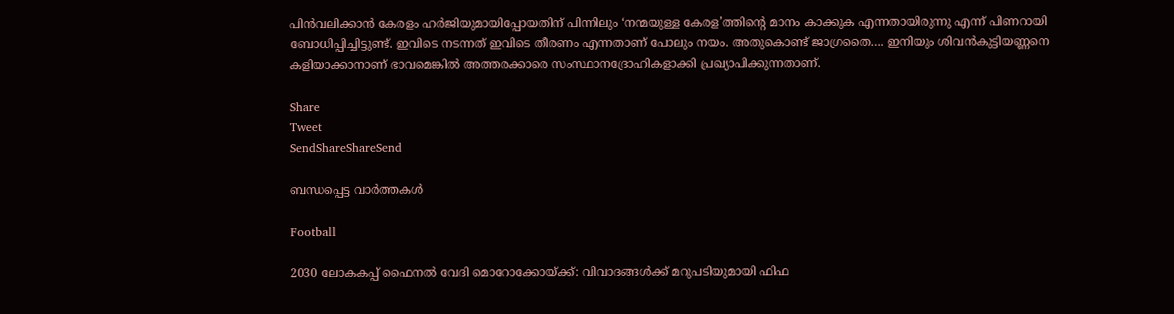പിന്‍വലിക്കാന്‍ കേരളം ഹര്‍ജിയുമായിപ്പോയതിന് പിന്നിലും ‘നന്മയുള്ള കേരള’ത്തിന്റെ മാനം കാക്കുക എന്നതായിരുന്നു എന്ന് പിണറായി ബോധിപ്പിച്ചിട്ടുണ്ട്. ഇവിടെ നടന്നത് ഇവിടെ തീരണം എന്നതാണ് പോലും നയം. അതുകൊണ്ട് ജാഗ്രതൈ…. ഇനിയും ശിവന്‍കുട്ടിയണ്ണനെ കളിയാക്കാനാണ് ഭാവമെങ്കില്‍ അത്തരക്കാരെ സംസ്ഥാനദ്രോഹികളാക്കി പ്രഖ്യാപിക്കുന്നതാണ്.

Share
Tweet
SendShareShareSend

ബന്ധപ്പെട്ട വാര്‍ത്തകള്‍

Football

2030 ലോകകപ്പ് ഫൈനല്‍ വേദി മൊറോക്കോയ്‌ക്ക്: വിവാദങ്ങള്‍ക്ക് മറുപടിയുമായി ഫിഫ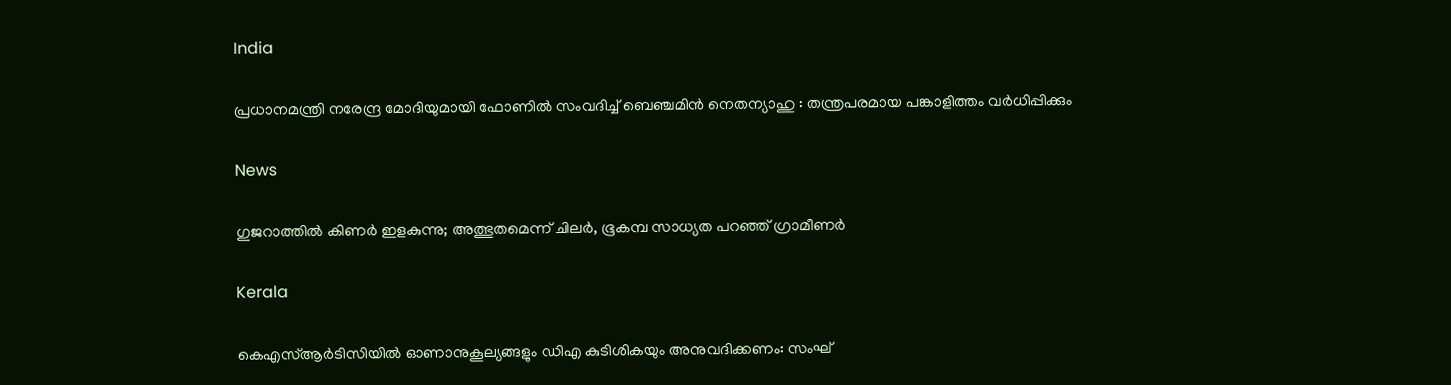India

പ്രധാനമന്ത്രി നരേന്ദ്ര മോദിയുമായി ഫോണിൽ സംവദിച്ച് ബെഞ്ചമിൻ നെതന്യാഹു : തന്ത്രപരമായ പങ്കാളിത്തം വർധിപ്പിക്കും

News

ഗുജറാത്തിൽ കിണർ ഇളകുന്നു; അത്ഭുതമെന്ന് ചിലർ, ഭൂകമ്പ സാധ്യത പറഞ്ഞ് ഗ്രാമീണർ

Kerala

കെഎസ്ആര്‍ടിസിയില്‍ ഓണാനുകൂല്യങ്ങളും ഡിഎ കുടിശികയും അനുവദിക്കണം: സംഘ്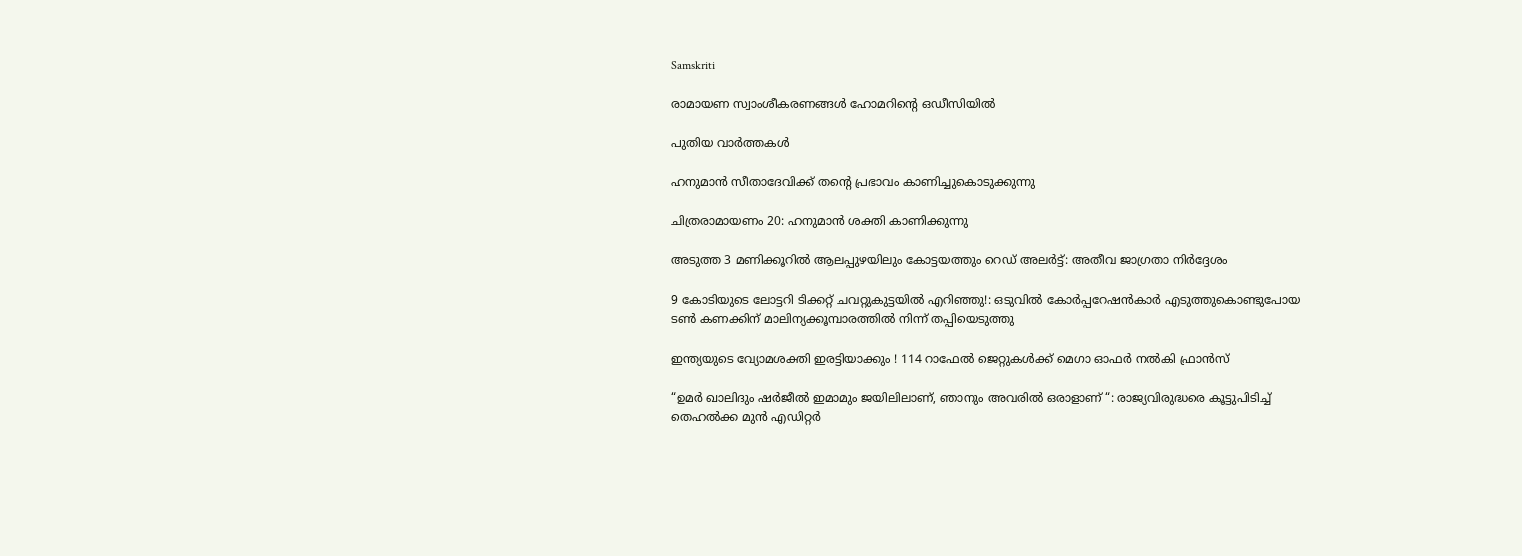Samskriti

രാമായണ സ്വാംശീകരണങ്ങള്‍ ഹോമറിന്റെ ഒഡീസിയില്‍

പുതിയ വാര്‍ത്തകള്‍

ഹനുമാന്‍ സീതാദേവിക്ക് തന്റെ പ്രഭാവം കാണിച്ചുകൊടുക്കുന്നു

ചിത്രരാമായണം 20: ഹനുമാന്‍ ശക്തി കാണിക്കുന്നു

അടുത്ത 3 മണിക്കൂറിൽ ആലപ്പുഴയിലും കോട്ടയത്തും റെഡ് അലർട്ട്: അതീവ ജാഗ്രതാ നിർദ്ദേശം

9 കോടിയുടെ ലോട്ടറി ടിക്കറ്റ് ചവറ്റുകുട്ടയിൽ എറിഞ്ഞു!: ഒടുവിൽ കോർപ്പറേഷൻകാർ എടുത്തുകൊണ്ടുപോയ ടൺ കണക്കിന് മാലിന്യക്കൂമ്പാരത്തിൽ നിന്ന് തപ്പിയെടുത്തു

ഇന്ത്യയുടെ വ്യോമശക്തി ഇരട്ടിയാക്കും ! 114 റാഫേൽ ജെറ്റുകൾക്ക് മെഗാ ഓഫർ നൽകി ഫ്രാൻസ്

“ഉമർ ഖാലിദും ഷർജീൽ ഇമാമും ജയിലിലാണ്, ഞാനും അവരിൽ ഒരാളാണ് “: രാജ്യവിരുദ്ധരെ കൂട്ടുപിടിച്ച് തെഹൽക്ക മുൻ എഡിറ്റർ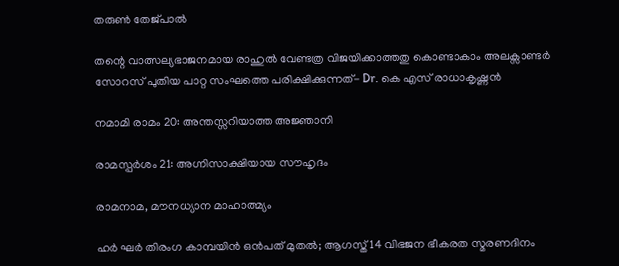തരുൺ തേജ്പാൽ

തന്റെ വാത്സല്യഭാജനമായ രാഹുൽ വേണ്ടത്ര വിജയിക്കാത്തതു കൊണ്ടാകാം അലക്സാണ്ടർ സോറസ് പുതിയ പാറ്റ സംഘത്തെ പരിക്ഷിക്കുന്നത്- Dr. കെ എസ് രാധാകൃഷ്ണൻ

നമാമി രാമം 20: അന്തസ്സറിയാത്ത അജ്ഞാനി

രാമസ്പര്‍ശം 21: അഗ്നിസാക്ഷിയായ സൗഹൃദം

രാമനാമ, മൗനധ്യാന മാഹാത്മ്യം

ഹര്‍ ഘര്‍ തിരംഗ കാമ്പയിന്‍ ഒന്‍പത് മുതല്‍; ആഗസ്ത് 14 വിഭജന ഭീകരത സ്മരണദിനം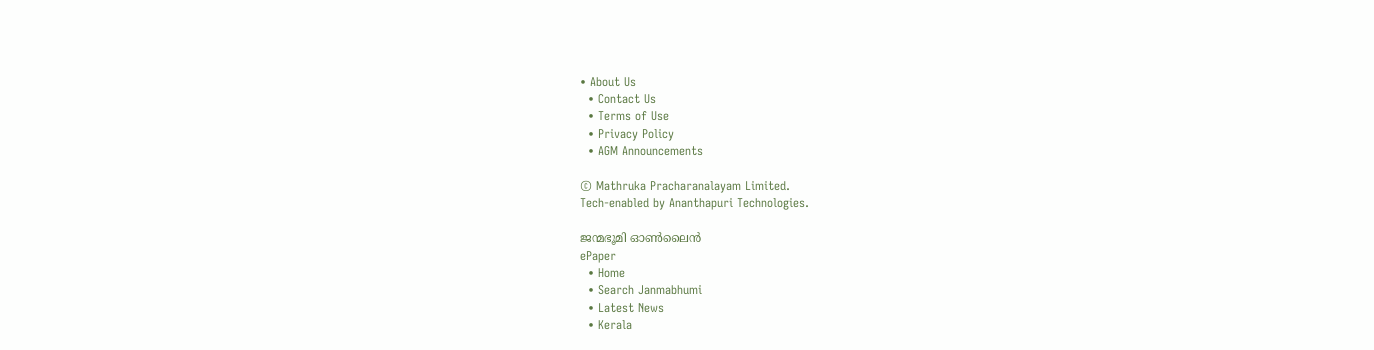• About Us
  • Contact Us
  • Terms of Use
  • Privacy Policy
  • AGM Announcements

© Mathruka Pracharanalayam Limited.
Tech-enabled by Ananthapuri Technologies.

ജന്മഭൂമി ഓണ്‍ലൈന്‍
ePaper
  • Home
  • Search Janmabhumi
  • Latest News
  • Kerala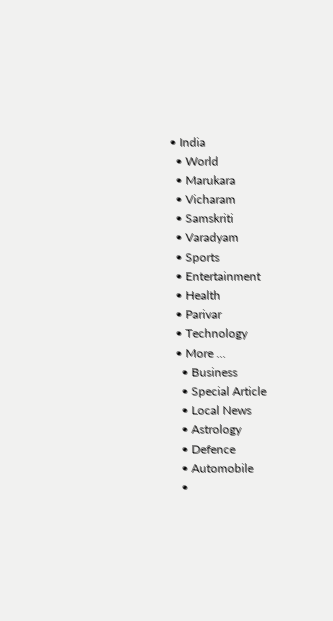• India
  • World
  • Marukara
  • Vicharam
  • Samskriti
  • Varadyam
  • Sports
  • Entertainment
  • Health
  • Parivar
  • Technology
  • More …
    • Business
    • Special Article
    • Local News
    • Astrology
    • Defence
    • Automobile
    •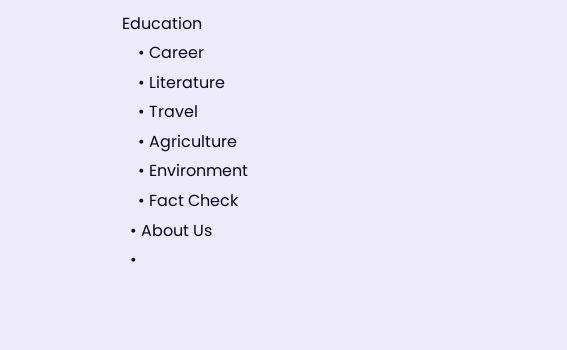Education
    • Career
    • Literature
    • Travel
    • Agriculture
    • Environment
    • Fact Check
  • About Us
  •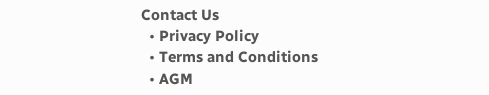Contact Us
  • Privacy Policy
  • Terms and Conditions
  • AGM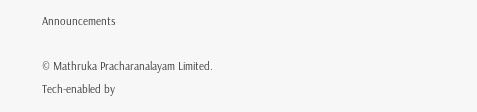Announcements

© Mathruka Pracharanalayam Limited.
Tech-enabled by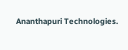Ananthapuri Technologies.